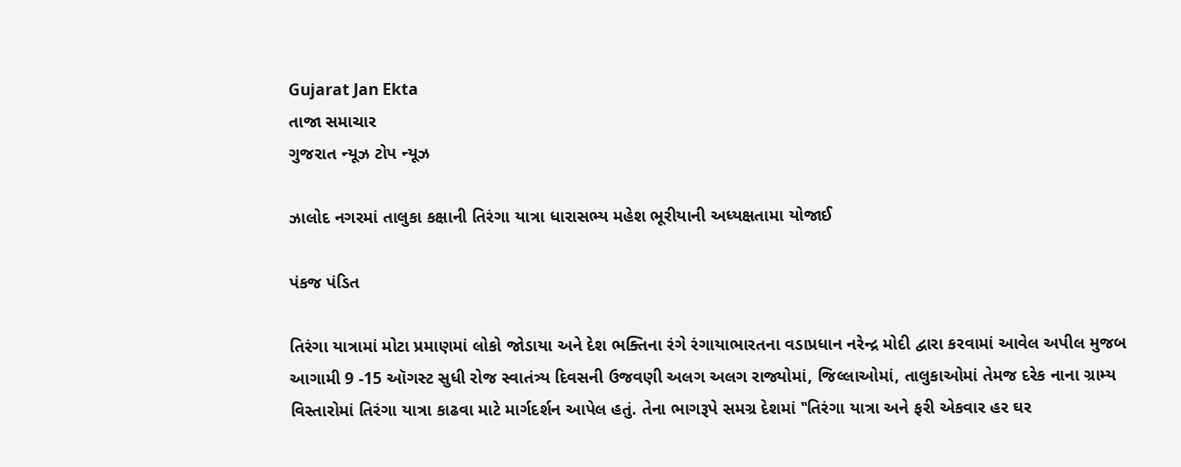Gujarat Jan Ekta
તાજા સમાચાર
ગુજરાત ન્યૂઝ ટોપ ન્યૂઝ

ઝાલોદ નગરમાં તાલુકા કક્ષાની તિરંગા યાત્રા ધારાસભ્ય મહેશ ભૂરીયાની અધ્યક્ષતામા યોજાઈ

પંકજ પંડિત

તિરંગા યાત્રામાં મોટા પ્રમાણમાં લોકો જોડાયા અને દેશ ભક્તિના રંગે રંગાયાભારતના વડાપ્રધાન નરેન્દ્ર મોદી દ્વારા કરવામાં આવેલ અપીલ મુજબ આગામી 9 -15 ઑગસ્ટ સુધી રોજ સ્વાતંત્ર્ય દિવસની ઉજવણી અલગ અલગ રાજ્યોમાં, જિલ્લાઓમાં, તાલુકાઓમાં તેમજ દરેક નાના ગ્રામ્ય વિસ્તારોમાં તિરંગા યાત્રા કાઢવા માટે માર્ગદર્શન આપેલ હતું. તેના ભાગરૂપે સમગ્ર દેશમાં ‛‛તિરંગા યાત્રા અને ફરી એકવાર હર ઘર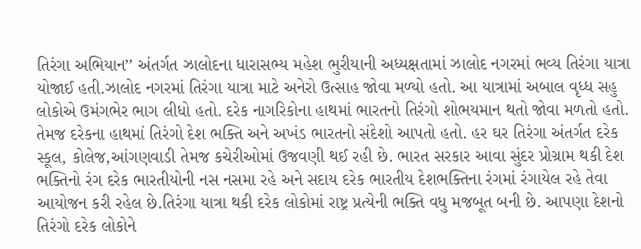તિરંગા અભિયાન’’ અંતર્ગત ઝાલોદના ધારાસભ્ય મહેશ ભુરીયાની અધ્યક્ષતામાં ઝાલોદ નગરમાં ભવ્ય તિરંગા યાત્રા યોજાઈ હતી.ઝાલોદ નગરમાં તિરંગા યાત્રા માટે અનેરો ઉત્સાહ જોવા મળ્યો હતો. આ યાત્રામાં અબાલ વૃધ્ધ સહુ લોકોએ ઉમંગભેર ભાગ લીધો હતો. દરેક નાગરિકોના હાથમાં ભારતનો તિરંગો શોભયમાન થતો જોવા મળતો હતો. તેમજ દરેકના હાથમાં તિરંગો દેશ ભક્તિ અને અખંડ ભારતનો સંદેશો આપતો હતો. હર ઘર તિરંગા અંતર્ગત દરેક સ્કૂલ, કોલેજ,આંગણવાડી તેમજ કચેરીઓમાં ઉજવણી થઈ રહી છે. ભારત સરકાર આવા સુંદર પ્રોગ્રામ થકી દેશ ભક્તિનો રંગ દરેક ભારતીયોની નસ નસમા રહે અને સદાય દરેક ભારતીય દેશભક્તિના રંગમાં રંગાયેલ રહે તેવા આયોજન કરી રહેલ છે.તિરંગા યાત્રા થકી દરેક લોકોમાં રાષ્ટ્ર પ્રત્યેની ભક્તિ વધુ મજબૂત બની છે. આપણા દેશનો તિરંગો દરેક લોકોને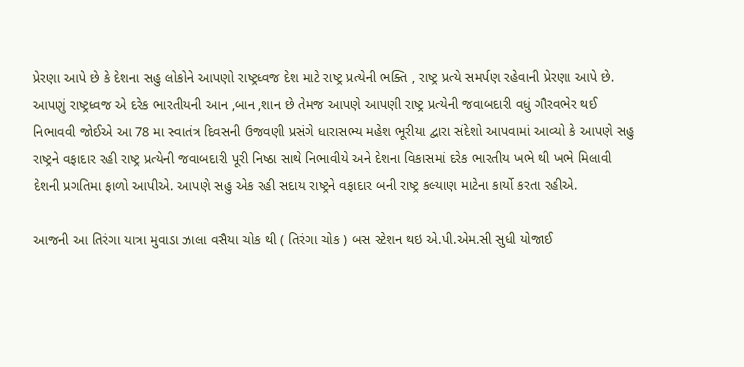પ્રેરણા આપે છે કે દેશના સહુ લોકોને આપણો રાષ્ટ્રધ્વજ દેશ માટે રાષ્ટ્ર પ્રત્યેની ભક્તિ , રાષ્ટ્ર પ્રત્યે સમર્પણ રહેવાની પ્રેરણા આપે છે. આપણું રાષ્ટ્રધ્વજ એ દરેક ભારતીયની આન ,બાન ,શાન છે તેમજ આપણે આપણી રાષ્ટ્ર પ્રત્યેની જવાબદારી વધું ગૌરવભેર થઈ નિભાવવી જોઈએ આ 78 મા સ્વાતંત્ર દિવસની ઉજવણી પ્રસંગે ધારાસભ્ય મહેશ ભૂરીયા દ્વારા સંદેશો આપવામાં આવ્યો કે આપણે સહુ રાષ્ટ્રને વફાદાર રહી રાષ્ટ્ર પ્રત્યેની જવાબદારી પૂરી નિષ્ઠા સાથે નિભાવીયે અને દેશના વિકાસમાં દરેક ભારતીય ખભે થી ખભે મિલાવી દેશની પ્રગતિમા ફાળો આપીએ. આપણે સહુ એક રહી સદાય રાષ્ટ્રને વફાદાર બની રાષ્ટ્ર કલ્યાણ માટેના કાર્યો કરતા રહીએ.

આજની આ તિરંગા યાત્રા મુવાડા ઝાલા વસૈયા ચોક થી ( તિરંગા ચોક ) બસ સ્ટેશન થઇ એ.પી.એમ.સી સુધી યોજાઈ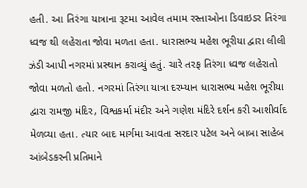હતી. આ તિરંગા યાત્રાના રૂટમા આવેલ તમામ રસ્તાઓના ડિવાઇડર તિરંગા ધ્વજ થી લહેરાતા જોવા મળતા હતા. ધારાસભ્ય મહેશ ભૂરીયા દ્વારા લીલી ઝંડી આપી નગરમાં પ્રસ્થાન કરાવ્યું હતું. ચારે તરફ તિરંગા ધ્વજ લહેરાતો જોવા મળતો હતો. નગરમાં તિરંગા યાત્રા દરમ્યાન ધારાસભ્ય મહેશ ભૂરીયા દ્વારા રામજી મંદિર, વિશ્વકર્મા મંદીર અને ગણેશ મંદિરે દર્શન કરી આશીર્વાદ મેળવ્યા હતા. ત્યાર બાદ માર્ગમા આવતા સરદાર પટેલ અને બાબા સાહેબ આંબેડકરની પ્રતિમાને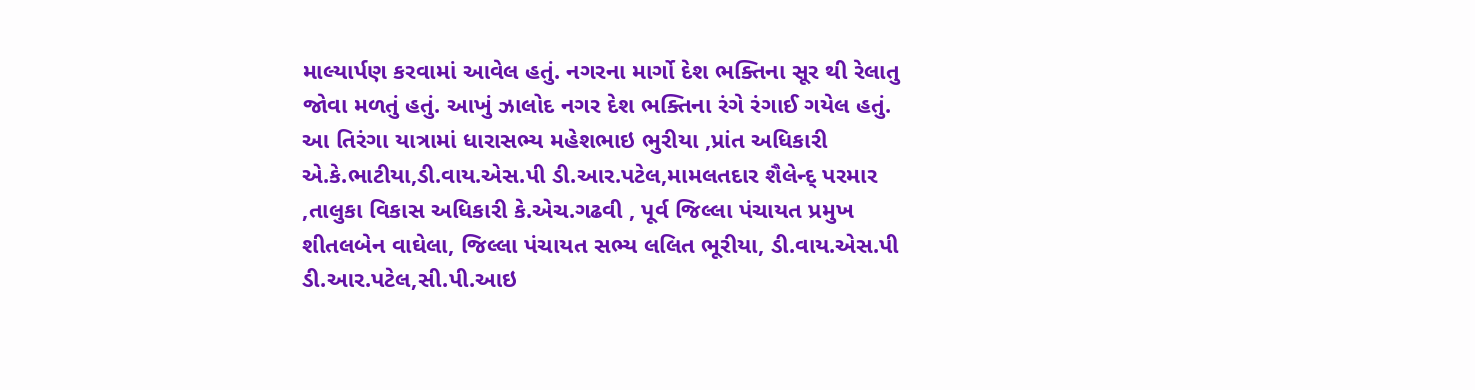માલ્યાર્પણ કરવામાં આવેલ હતું. નગરના માર્ગો દેશ ભક્તિના સૂર થી રેલાતુ જોવા મળતું હતું. આખું ઝાલોદ નગર દેશ ભક્તિના રંગે રંગાઈ ગયેલ હતું. આ તિરંગા યાત્રામાં ધારાસભ્ય મહેશભાઇ ભુરીયા ,પ્રાંત અધિકારી એ.કે.ભાટીયા,ડી.વાય.એસ.પી ડી.આર.પટેલ,મામલતદાર શૈલેન્દ્ પરમાર ,તાલુકા વિકાસ અધિકારી કે.એચ.ગઢવી , પૂર્વ જિલ્લા પંચાયત પ્રમુખ શીતલબેન વાઘેલા, જિલ્લા પંચાયત સભ્ય લલિત ભૂરીયા, ડી.વાય.એસ.પી ડી.આર.પટેલ,સી.પી.આઇ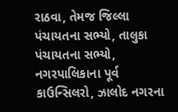રાઠવા, તેમજ જિલ્લા પંચાયતના સભ્યો, તાલુકા પંચાયતના સભ્યો, નગરપાલિકાના પૂર્વ કાઉન્સિલરો, ઝાલોદ નગરના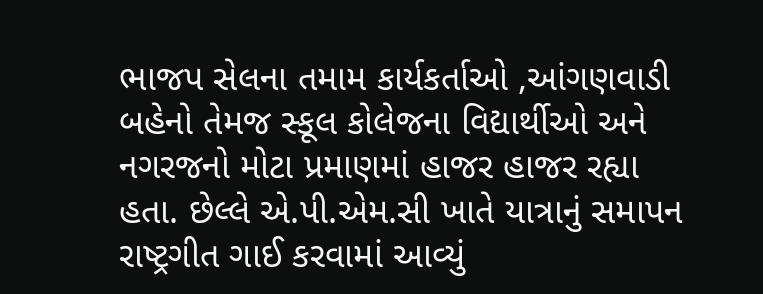ભાજપ સેલના તમામ કાર્યકર્તાઓ ,આંગણવાડી બહેનો તેમજ સ્કૂલ કોલેજના વિદ્યાર્થીઓ અને નગરજનો મોટા પ્રમાણમાં હાજર હાજર રહ્યા હતા. છેલ્લે એ.પી.એમ.સી ખાતે યાત્રાનું સમાપન રાષ્ટ્રગીત ગાઈ કરવામાં આવ્યું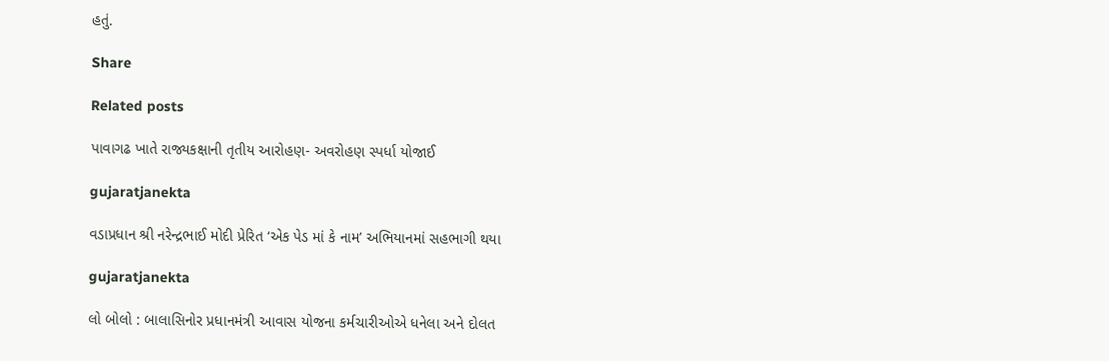હતું.

Share

Related posts

પાવાગઢ ખાતે રાજ્યકક્ષાની તૃતીય આરોહણ- અવરોહણ સ્પર્ધા યોજાઈ

gujaratjanekta

વડાપ્રધાન શ્રી નરેન્દ્રભાઈ મોદી પ્રેરિત ‘એક પેડ માં કે નામ’ અભિયાનમાં સહભાગી થયા

gujaratjanekta

લો બોલો : બાલાસિનોર પ્રધાનમંત્રી આવાસ યોજના કર્મચારીઓએ ધનેલા અને દોલત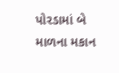પોરડામાં બે માળના મકાન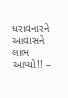ધરાવનારને આવાસને લાભ આપ્યો!! –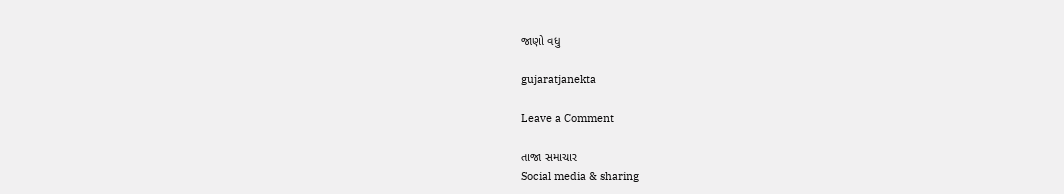જાણો વધુ

gujaratjanekta

Leave a Comment

તાજા સમાચાર
Social media & sharing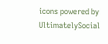icons powered by UltimatelySocial